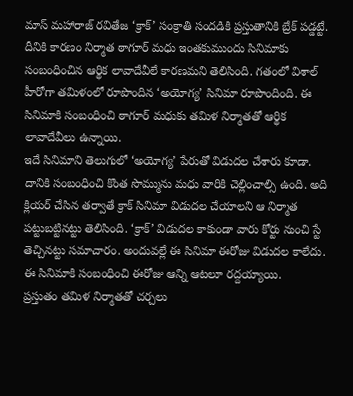మాస్ మహారాజ్ రవితేజ ‘క్రాక్’ సంక్రాతి సందడికి ప్రస్తుతానికి బ్రేక్ పడ్డట్టే. దీనికి కారణం నిర్మాత ఠాగూర్ మధు ఇంతకుముందు సినిమాకు సంబంధించిన ఆర్థిక లావాదేవీలే కారణమని తెలిసింది. గతంలో విశాల్ హీరోగా తమిళంలో రూపొందిన ‘అయోగ్య’ సినిమా రూపొందింది. ఈ సినిమాకి సంబంధించి ఠాగూర్ మధుకు తమిళ నిర్మాతతో ఆర్థిక లావాదేవీలు ఉన్నాయి.
ఇదే సినిమాని తెలుగులో ‘అయోగ్య’ పేరుతో విడుదల చేశారు కూడా. దానికి సంబంధించి కొంత సొమ్మును మధు వారికి చెల్లించాల్సి ఉంది. అది క్లియర్ చేసిన తర్వాతే క్రాక్ సినిమా విడుదల చేయాలని ఆ నిర్మాత పట్టుబట్టినట్టు తెలిసింది. ‘క్రాక్’ విడుదల కాకుండా వారు కోర్టు నుంచి స్టే తెచ్చినట్టు సమాచారం. అందువల్లే ఈ సినిమా ఈరోజు విడుదల కాలేదు. ఈ సినిమాకి సంబంధించి ఈరోజు ఆన్ని ఆటలూ రద్దయ్యాయి.
ప్రస్తుతం తమిళ నిర్మాతతో చర్చలు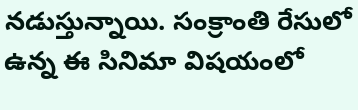నడుస్తున్నాయి. సంక్రాంతి రేసులో ఉన్న ఈ సినిమా విషయంలో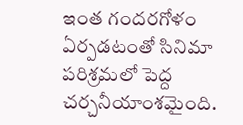ఇంత గందరగోళం ఏర్పడటంతో సినిమా పరిశ్రమలో పెద్ద చర్చనీయాంశమైంది.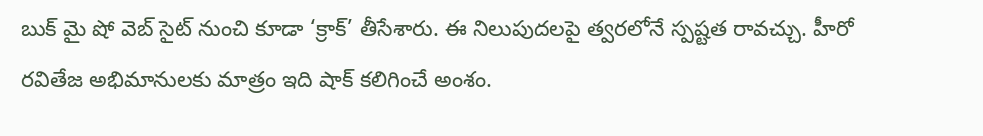బుక్ మై షో వెబ్ సైట్ నుంచి కూడా ‘క్రాక్’ తీసేశారు. ఈ నిలుపుదలపై త్వరలోనే స్పష్టత రావచ్చు. హీరో రవితేజ అభిమానులకు మాత్రం ఇది షాక్ కలిగించే అంశం.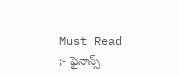Must Read ;- ఫైనాన్స్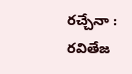రచ్చేనా : రవితేజ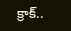క్రాక్..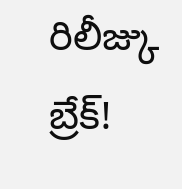రిలీజ్కు బ్రేక్!